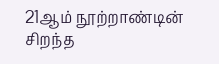21ஆம் நூற்றாண்டின் சிறந்த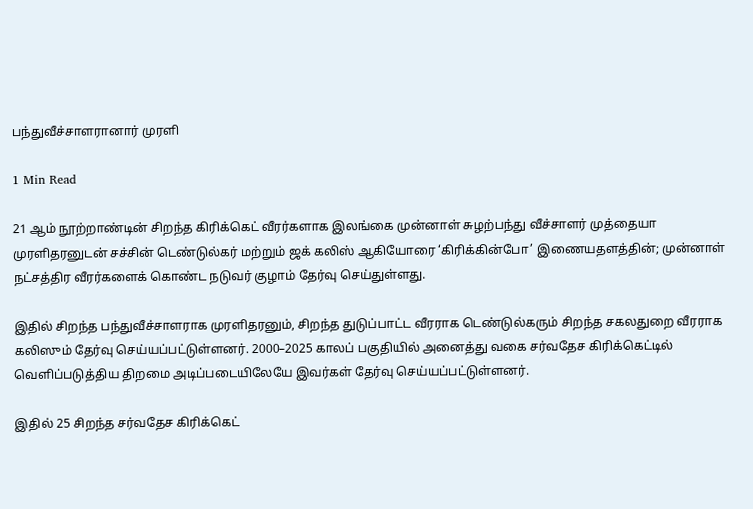பந்துவீச்சாளரானார் முரளி

1 Min Read

21 ஆம் நூற்றாண்டின் சிறந்த கிரிக்கெட் வீரர்களாக இலங்கை முன்னாள் சுழற்பந்து வீச்சாளர் முத்தையா முரளிதரனுடன் சச்சின் டெண்டுல்கர் மற்றும் ஜக் கலிஸ் ஆகியோரை ‘கிரிக்கின்போ’ இணையதளத்தின்; முன்னாள் நட்சத்திர வீரர்களைக் கொண்ட நடுவர் குழாம் தேர்வு செய்துள்ளது.

இதில் சிறந்த பந்துவீச்சாளராக முரளிதரனும், சிறந்த துடுப்பாட்ட வீரராக டெண்டுல்கரும் சிறந்த சகலதுறை வீரராக கலிஸும் தேர்வு செய்யப்பட்டுள்ளனர். 2000–2025 காலப் பகுதியில் அனைத்து வகை சர்வதேச கிரிக்கெட்டில் வெளிப்படுத்திய திறமை அடிப்படையிலேயே இவர்கள் தேர்வு செய்யப்பட்டுள்ளனர்.

இதில் 25 சிறந்த சர்வதேச கிரிக்கெட்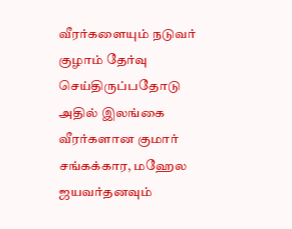வீரர்களையும் நடுவர் குழாம் தேர்வு செய்திருப்பதோடு அதில் இலங்கை வீரர்களான குமார் சங்கக்கார, மஹேல ஜயவர்தனவும்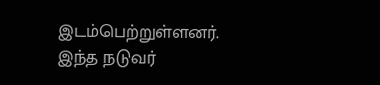இடம்பெற்றுள்ளனர். இந்த நடுவர்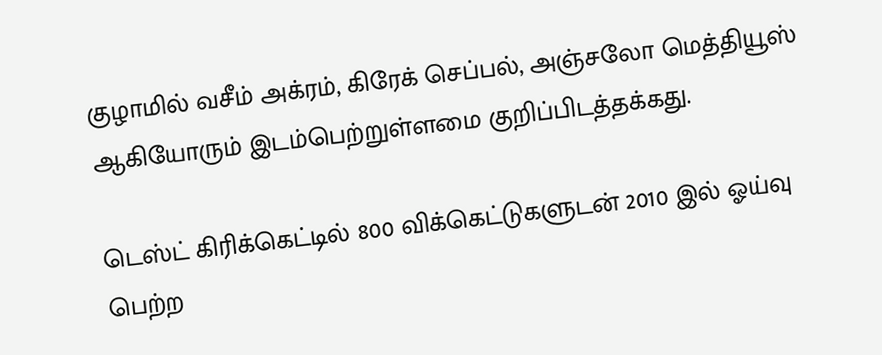குழாமில் வசீம் அக்ரம், கிரேக் செப்பல், அஞ்சலோ மெத்தியூஸ் ஆகியோரும் இடம்பெற்றுள்ளமை குறிப்பிடத்தக்கது.

டெஸ்ட் கிரிக்கெட்டில் 800 விக்கெட்டுகளுடன் 2010 இல் ஓய்வு பெற்ற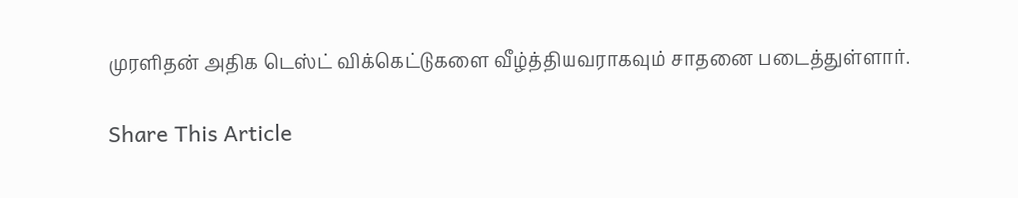முரளிதன் அதிக டெஸ்ட் விக்கெட்டுகளை வீழ்த்தியவராகவும் சாதனை படைத்துள்ளார்.

Share This Article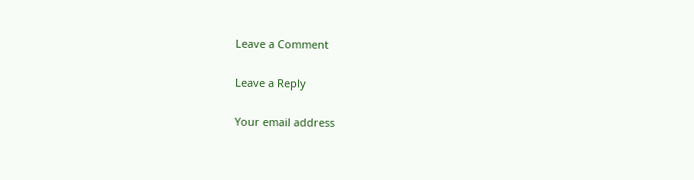Leave a Comment

Leave a Reply

Your email address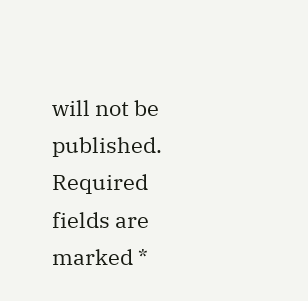will not be published. Required fields are marked *